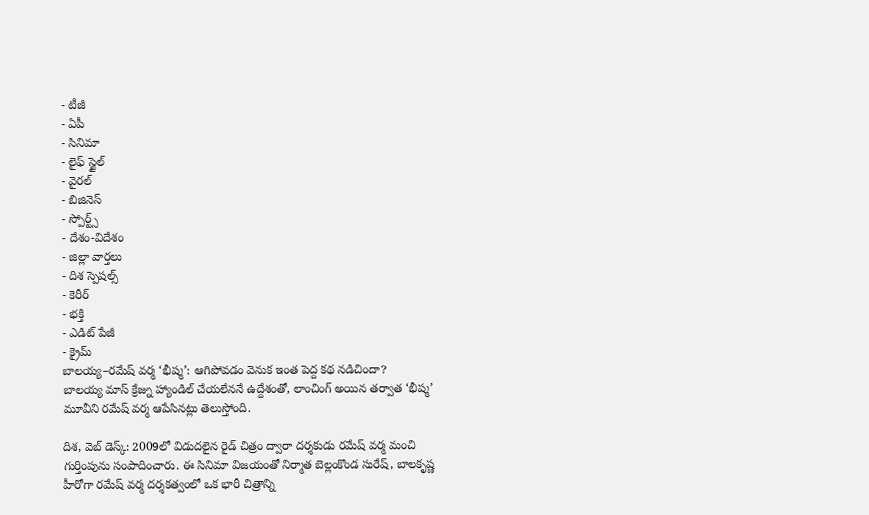- టీజీ
- ఏపీ
- సినిమా
- లైఫ్ స్టైల్
- వైరల్
- బిజినెస్
- స్పోర్ట్స్
- దేశం-విదేశం
- జిల్లా వార్తలు
- దిశ స్పెషల్స్
- కెరీర్
- భక్తి
- ఎడిట్ పేజీ
- క్రైమ్
బాలయ్య–రమేష్ వర్మ ‘భీష్మ’: ఆగిపోవడం వెనుక ఇంత పెద్ద కథ నడిచిందా?
బాలయ్య మాస్ క్రేజ్ను హ్యాండిల్ చేయలేననే ఉద్దేశంతో, లాంచింగ్ అయిన తర్వాత ‘భీష్మ’ మూవీని రమేష్ వర్మ ఆపేసినట్లు తెలుస్తోంది.

దిశ, వెబ్ డెస్క్: 2009లో విడుదలైన రైడ్ చిత్రం ద్వారా దర్శకుడు రమేష్ వర్మ మంచి గుర్తింపును సంపాదించారు. ఈ సినిమా విజయంతో నిర్మాత బెల్లంకొండ సురేష్, బాలకృష్ణ హీరోగా రమేష్ వర్మ దర్శకత్వంలో ఒక భారీ చిత్రాన్ని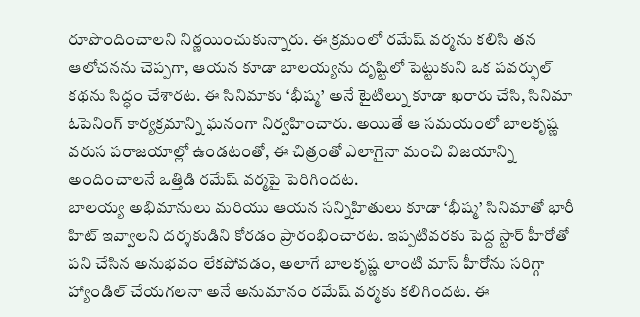రూపొందించాలని నిర్ణయించుకున్నారు. ఈ క్రమంలో రమేష్ వర్మను కలిసి తన ఆలోచనను చెప్పగా, ఆయన కూడా బాలయ్యను దృష్టిలో పెట్టుకుని ఒక పవర్ఫుల్ కథను సిద్ధం చేశారట. ఈ సినిమాకు ‘భీష్మ’ అనే టైటిల్ను కూడా ఖరారు చేసి, సినిమా ఓపెనింగ్ కార్యక్రమాన్ని ఘనంగా నిర్వహించారు. అయితే ఆ సమయంలో బాలకృష్ణ వరుస పరాజయాల్లో ఉండటంతో, ఈ చిత్రంతో ఎలాగైనా మంచి విజయాన్ని అందించాలనే ఒత్తిడి రమేష్ వర్మపై పెరిగిందట.
బాలయ్య అభిమానులు మరియు ఆయన సన్నిహితులు కూడా ‘భీష్మ’ సినిమాతో భారీ హిట్ ఇవ్వాలని దర్శకుడిని కోరడం ప్రారంభించారట. ఇప్పటివరకు పెద్ద స్టార్ హీరోతో పని చేసిన అనుభవం లేకపోవడం, అలాగే బాలకృష్ణ లాంటి మాస్ హీరోను సరిగ్గా హ్యాండిల్ చేయగలనా అనే అనుమానం రమేష్ వర్మకు కలిగిందట. ఈ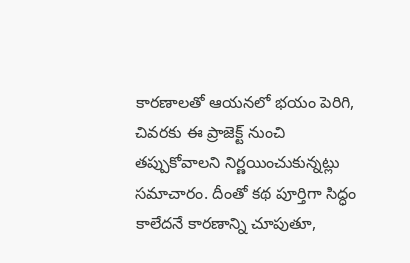కారణాలతో ఆయనలో భయం పెరిగి, చివరకు ఈ ప్రాజెక్ట్ నుంచి తప్పుకోవాలని నిర్ణయించుకున్నట్లు సమాచారం. దీంతో కథ పూర్తిగా సిద్ధం కాలేదనే కారణాన్ని చూపుతూ,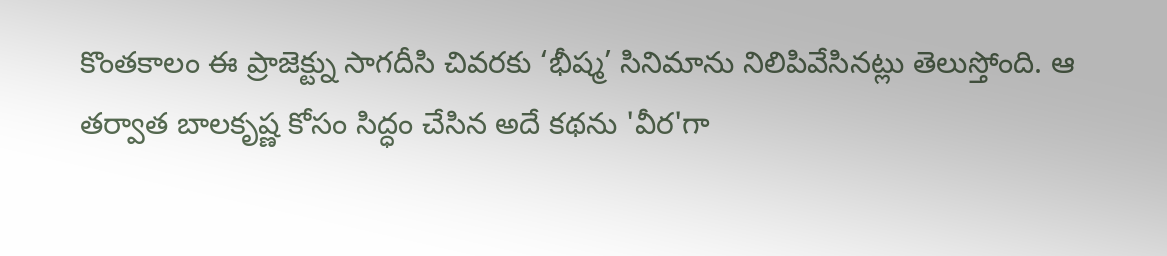కొంతకాలం ఈ ప్రాజెక్ట్ను సాగదీసి చివరకు ‘భీష్మ’ సినిమాను నిలిపివేసినట్లు తెలుస్తోంది. ఆ తర్వాత బాలకృష్ణ కోసం సిద్ధం చేసిన అదే కథను 'వీర'గా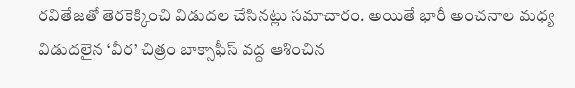రవితేజతో తెరకెక్కించి విడుదల చేసినట్లు సమాచారం. అయితే భారీ అంచనాల మధ్య విడుదలైన ‘వీర’ చిత్రం బాక్సాఫీస్ వద్ద ఆశించిన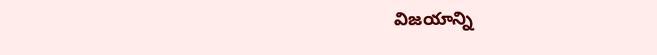విజయాన్ని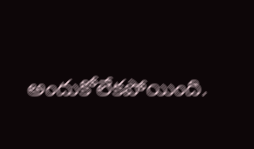అందుకోలేకపోయింది.